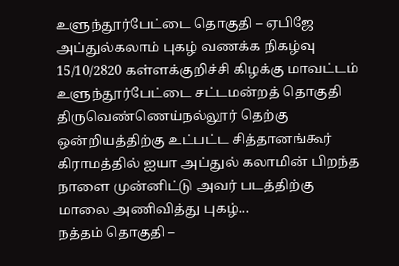உளுந்தூர்பேட்டை தொகுதி – ஏபிஜே அப்துல்கலாம் புகழ் வணக்க நிகழ்வு
15/10/2820 கள்ளக்குறிச்சி கிழக்கு மாவட்டம் உளுந்தூர்பேட்டை சட்டமன்றத் தொகுதி திருவெண்ணெய்நல்லூர் தெற்கு ஒன்றியத்திற்கு உட்பட்ட சித்தானங்கூர் கிராமத்தில் ஐயா அப்துல் கலாமின் பிறந்த நாளை முன்னிட்டு அவர் படத்திற்கு மாலை அணிவித்து புகழ்...
நத்தம் தொகுதி –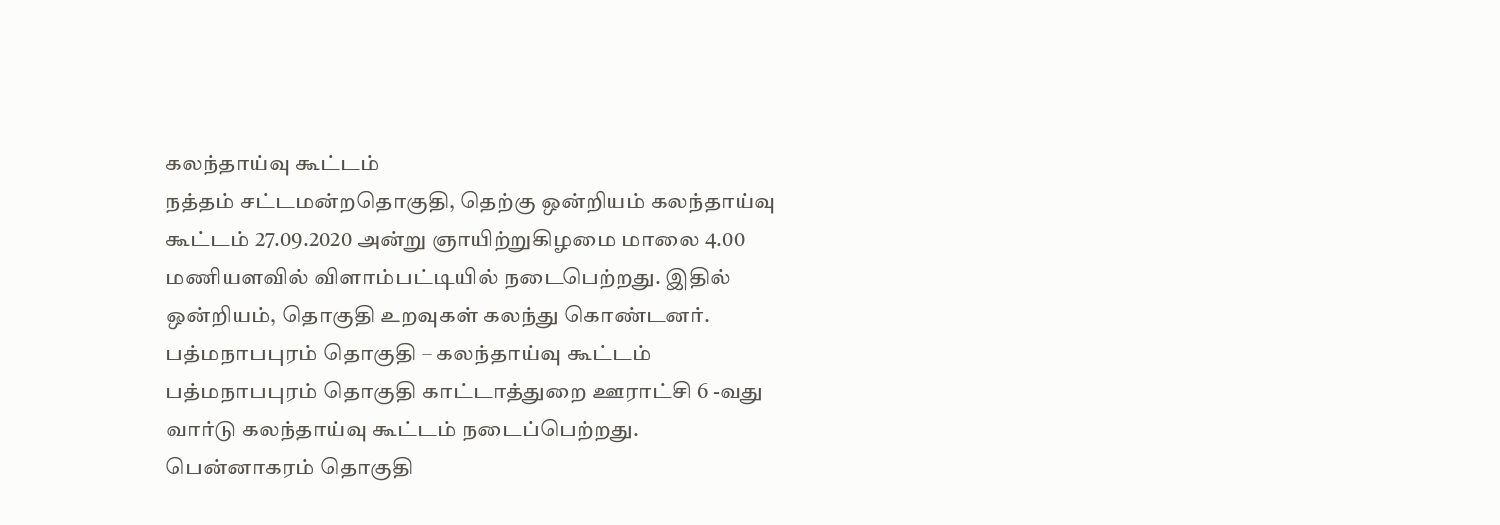கலந்தாய்வு கூட்டம்
நத்தம் சட்டமன்றதொகுதி, தெற்கு ஒன்றியம் கலந்தாய்வு கூட்டம் 27.09.2020 அன்று ஞாயிற்றுகிழமை மாலை 4.00 மணியளவில் விளாம்பட்டியில் நடைபெற்றது. இதில் ஒன்றியம், தொகுதி உறவுகள் கலந்து கொண்டனர்.
பத்மநாபபுரம் தொகுதி – கலந்தாய்வு கூட்டம்
பத்மநாபபுரம் தொகுதி காட்டாத்துறை ஊராட்சி 6 -வது வார்டு கலந்தாய்வு கூட்டம் நடைப்பெற்றது.
பென்னாகரம் தொகுதி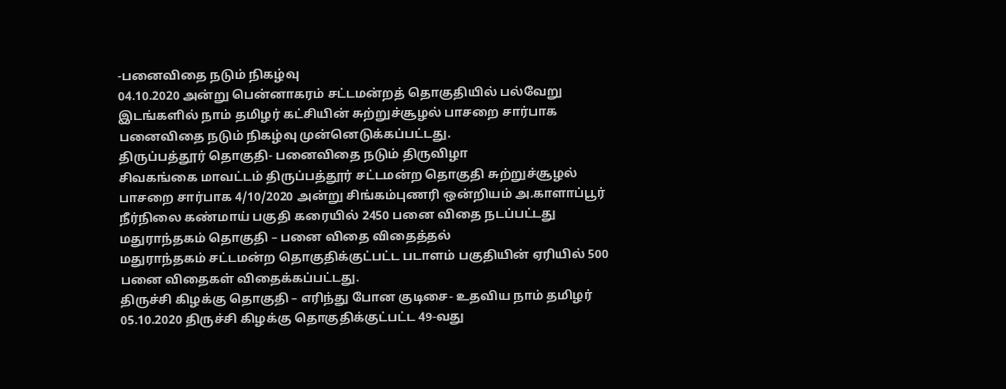-பனைவிதை நடும் நிகழ்வு
04.10.2020 அன்று பென்னாகரம் சட்டமன்றத் தொகுதியில் பல்வேறு இடங்களில் நாம் தமிழர் கட்சியின் சுற்றுச்சூழல் பாசறை சார்பாக பனைவிதை நடும் நிகழ்வு முன்னெடுக்கப்பட்டது.
திருப்பத்தூர் தொகுதி- பனைவிதை நடும் திருவிழா
சிவகங்கை மாவட்டம் திருப்பத்தூர் சட்டமன்ற தொகுதி சுற்றுச்சூழல் பாசறை சார்பாக 4/10/2020 அன்று சிங்கம்புணரி ஒன்றியம் அ.காளாப்பூர் நீர்நிலை கண்மாய் பகுதி கரையில் 2450 பனை விதை நடப்பட்டது
மதுராந்தகம் தொகுதி – பனை விதை விதைத்தல்
மதுராந்தகம் சட்டமன்ற தொகுதிக்குட்பட்ட படாளம் பகுதியின் ஏரியில் 500 பனை விதைகள் விதைக்கப்பட்டது.
திருச்சி கிழக்கு தொகுதி – எரிந்து போன குடிசை- உதவிய நாம் தமிழர்
05.10.2020 திருச்சி கிழக்கு தொகுதிக்குட்பட்ட 49-வது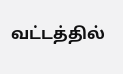வட்டத்தில்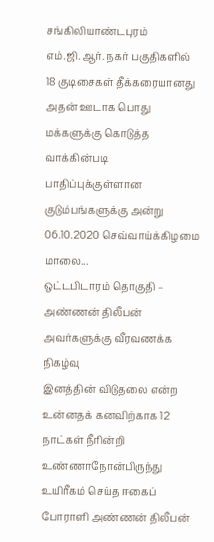சங்கிலியாண்டபுரம் எம்.ஜி.ஆர். நகர் பகுதிகளில் 18 குடிசைகள் தீக்கரையானது அதன் ஊடாக பொது
மக்களுக்கு கொடுத்த வாக்கின்படி பாதிப்புக்குள்ளான குடும்பங்களுக்கு அன்று 06.10.2020 செவ்வாய்க்கிழமை
மாலை...
ஒட்டபிடாரம் தொகுதி – அண்ணன் திலீபன் அவர்களுக்கு வீரவணக்க நிகழ்வு
இனத்தின் விடுதலை என்ற உன்னதக் கனவிற்காக 12 நாட்கள் நீரின்றி உண்ணாநோன்பிருந்து உயிரீகம் செய்த ஈகைப் போராளி அண்ணன் திலீபன்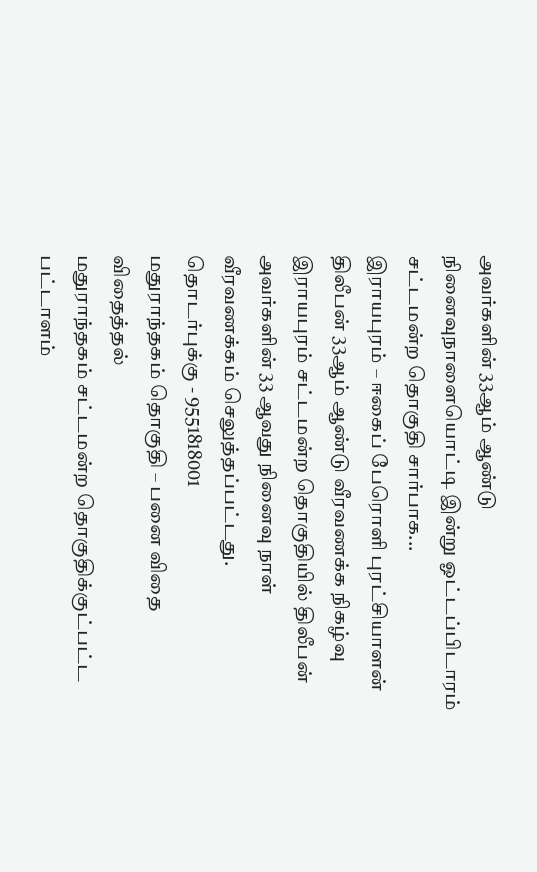அவர்களின் 33ஆம் ஆண்டு நினைவுநாளையொட்டி இன்று ஓட்டப்பிடாரம் சட்டமன்ற தொகுதி சார்பாக...
இராயபுரம் – ஈகைப் பேரொளி புரட்சியாளன் திலீபன் 33ஆம் ஆண்டு வீரவணக்க நிகழ்வு
இராயபுரம் சட்டமன்ற தொகுதியில் திலீபன் அவர்களின் 33 ஆவது நினைவு நாள் வீரவணக்கம் செலுத்தப்பட்டது.
தொடர்புக்கு - 9551818001
மதுராந்தகம் தொகுதி – பனை விதை விதைத்தல்
மதுராந்தகம் சட்டமன்ற தொகுதிக்குட்பட்ட பட்டாளம்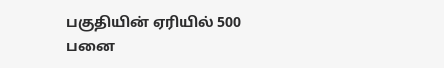பகுதியின் ஏரியில் 500 பனை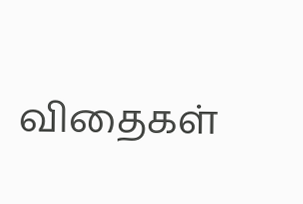விதைகள்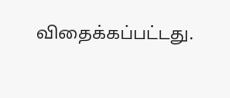விதைக்கப்பட்டது.